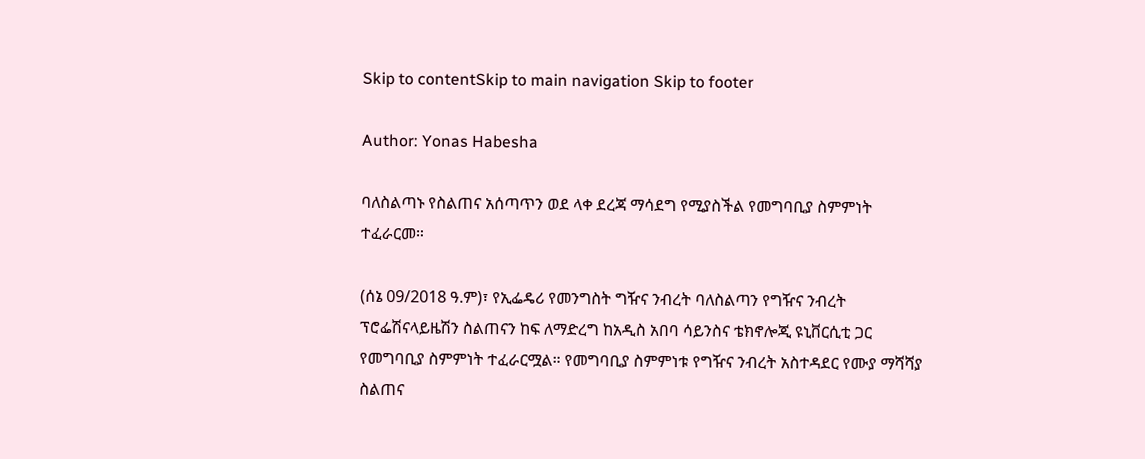Skip to contentSkip to main navigation Skip to footer

Author: Yonas Habesha

ባለስልጣኑ የስልጠና አሰጣጥን ወደ ላቀ ደረጃ ማሳደግ የሚያስችል የመግባቢያ ስምምነት ተፈራርመ።

(ሰኔ 09/2018 ዓ.ም)፣ የኢፌዴሪ የመንግስት ግዥና ንብረት ባለስልጣን የግዥና ንብረት ፕሮፌሽናላይዜሽን ስልጠናን ከፍ ለማድረግ ከአዲስ አበባ ሳይንስና ቴክኖሎጂ ዩኒቨርሲቲ ጋር የመግባቢያ ስምምነት ተፈራርሟል። የመግባቢያ ስምምነቱ የግዥና ንብረት አስተዳደር የሙያ ማሻሻያ ስልጠና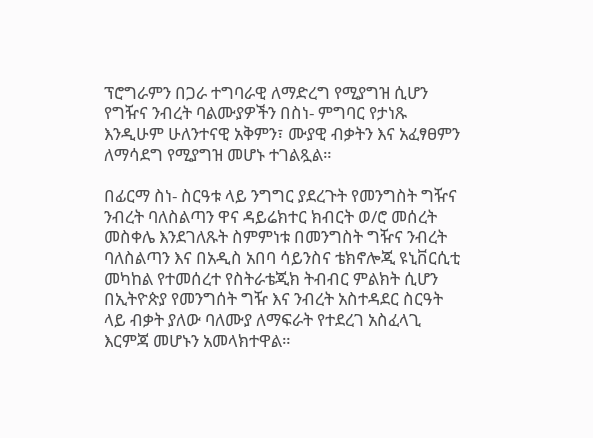ፕሮግራምን በጋራ ተግባራዊ ለማድረግ የሚያግዝ ሲሆን የግዥና ንብረት ባልሙያዎችን በስነ- ምግባር የታነጹ እንዲሁም ሁለንተናዊ አቅምን፣ ሙያዊ ብቃትን እና አፈፃፀምን ለማሳደግ የሚያግዝ መሆኑ ተገልጿል።

በፊርማ ስነ- ስርዓቱ ላይ ንግግር ያደረጉት የመንግስት ግዥና ንብረት ባለስልጣን ዋና ዳይሬክተር ክብርት ወ/ሮ መሰረት መስቀሌ እንደገለጹት ስምምነቱ በመንግስት ግዥና ንብረት ባለስልጣን እና በአዲስ አበባ ሳይንስና ቴክኖሎጂ ዩኒቨርሲቲ መካከል የተመሰረተ የስትራቴጂክ ትብብር ምልክት ሲሆን በኢትዮጵያ የመንግሰት ግዥ እና ንብረት አስተዳደር ስርዓት ላይ ብቃት ያለው ባለሙያ ለማፍራት የተደረገ አስፈላጊ እርምጃ መሆኑን አመላክተዋል።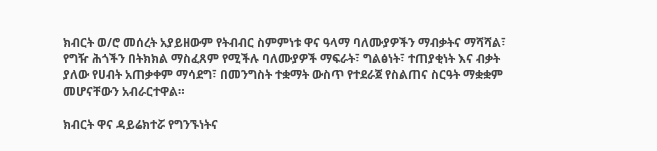ክብርት ወ/ሮ መሰረት አያይዘውም የትብብር ስምምነቱ ዋና ዓላማ ባለሙያዎችን ማብቃትና ማሻሻል፣ የግዥ ሕጎችን በትክክል ማስፈጸም የሚችሉ ባለሙያዎች ማፍራት፣ ግልፅነት፣ ተጠያቂነት እና ብቃት ያለው የሀብት አጠቃቀም ማሳደግ፣ በመንግስት ተቋማት ውስጥ የተደራጀ የስልጠና ስርዓት ማቋቋም መሆናቸውን አብራርተዋል።

ክብርት ዋና ዳይሬክተሯ የግንኙነትና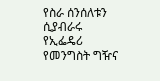የስራ ሰንሰለቱን ሲያብራሩ የኢፌዴሪ የመንግስት ግዥና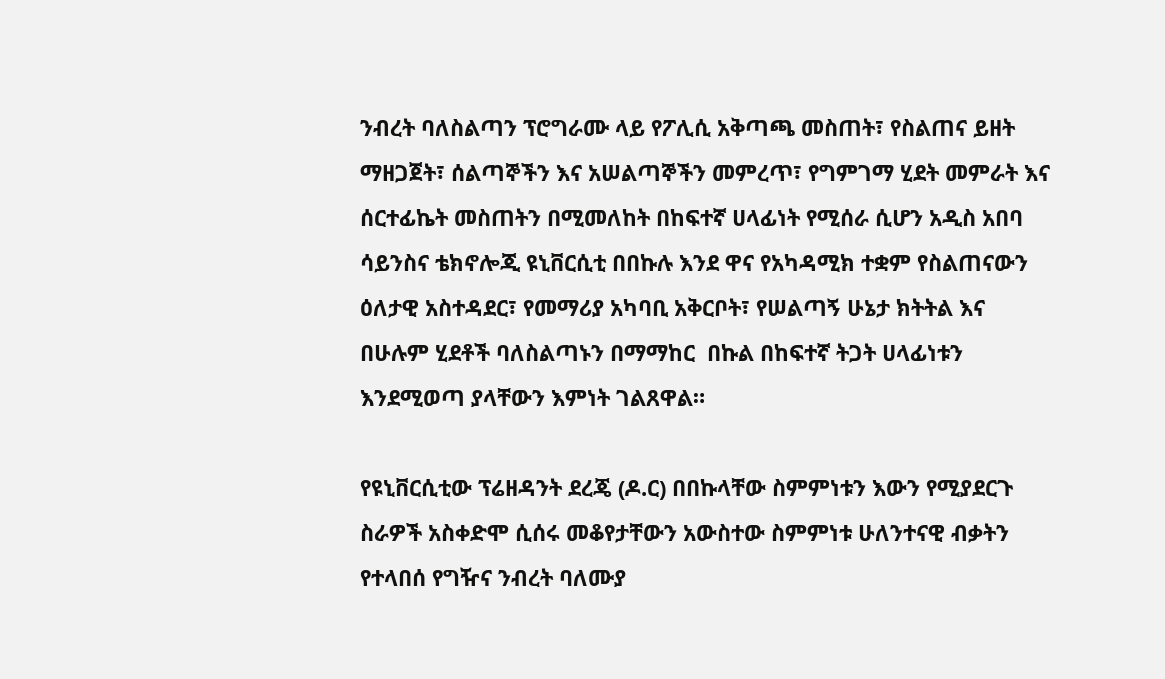ንብረት ባለስልጣን ፕሮግራሙ ላይ የፖሊሲ አቅጣጫ መስጠት፣ የስልጠና ይዘት ማዘጋጀት፣ ሰልጣኞችን እና አሠልጣኞችን መምረጥ፣ የግምገማ ሂደት መምራት እና ሰርተፊኬት መስጠትን በሚመለከት በከፍተኛ ሀላፊነት የሚሰራ ሲሆን አዲስ አበባ ሳይንስና ቴክኖሎጂ ዩኒቨርሲቲ በበኩሉ እንደ ዋና የአካዳሚክ ተቋም የስልጠናውን ዕለታዊ አስተዳደር፣ የመማሪያ አካባቢ አቅርቦት፣ የሠልጣኝ ሁኔታ ክትትል እና በሁሉም ሂደቶች ባለስልጣኑን በማማከር  በኩል በከፍተኛ ትጋት ሀላፊነቱን እንደሚወጣ ያላቸውን እምነት ገልጸዋል።

የዩኒቨርሲቲው ፕሬዘዳንት ደረጄ (ዶ.ር) በበኩላቸው ስምምነቱን እውን የሚያደርጉ ስራዎች አስቀድሞ ሲሰሩ መቆየታቸውን አውስተው ስምምነቱ ሁለንተናዊ ብቃትን የተላበሰ የግዥና ንብረት ባለሙያ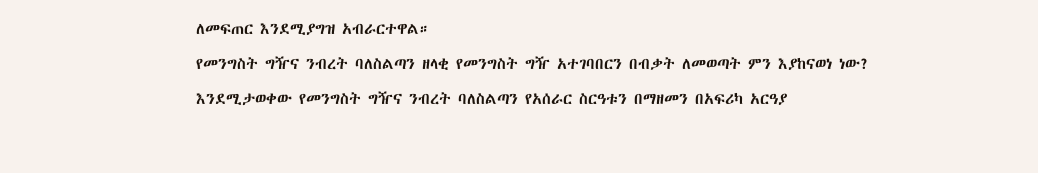ለመፍጠር እንደሚያግዝ አብራርተዋል።

የመንግስት ግዥና ንብረት ባለስልጣን ዘላቂ የመንግስት ግዥ አተገባበርን በብቃት ለመወጣት ምን እያከናወነ ነው?

እንደሚታወቀው የመንግስት ግዥና ንብረት ባለስልጣን የአሰራር ስርዓቱን በማዘመን በአፍሪካ አርዓያ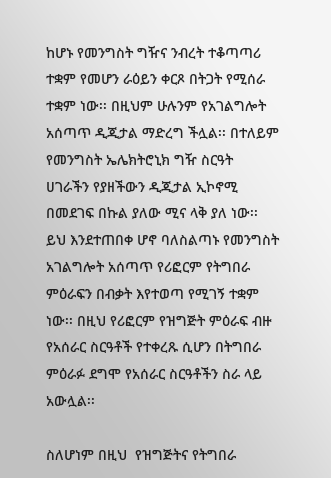ከሆኑ የመንግስት ግዥና ንብረት ተቆጣጣሪ ተቋም የመሆን ራዕይን ቀርጾ በትጋት የሚሰራ ተቋም ነው፡፡ በዚህም ሁሉንም የአገልግሎት አሰጣጥ ዲጂታል ማድረግ ችሏል፡፡ በተለይም የመንግስት ኤሌክትሮኒክ ግዥ ስርዓት ሀገራችን የያዘችውን ዲጂታል ኢኮኖሚ በመደገፍ በኩል ያለው ሚና ላቅ ያለ ነው፡፡ ይህ እንደተጠበቀ ሆኖ ባለስልጣኑ የመንግስት አገልግሎት አሰጣጥ የሪፎርም የትግበራ ምዕራፍን በብቃት እየተወጣ የሚገኝ ተቋም ነው፡፡ በዚህ የሪፎርም የዝግጅት ምዕራፍ ብዙ የአሰራር ስርዓቶች የተቀረጹ ሲሆን በትግበራ ምዕራፉ ደግሞ የአሰራር ስርዓቶችን ስራ ላይ አውሏል፡፡

ስለሆነም በዚህ  የዝግጅትና የትግበራ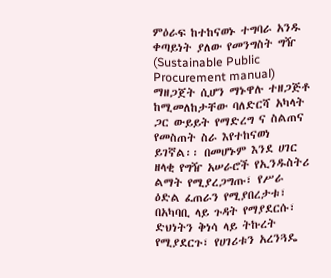ምዕራፍ ከተከናወኑ ተግባራ አንዱ ቀጣይነት ያለው የመንግስት ግዥ (Sustainable Public Procurement manual) ማዘጋጀት ሲሆን ማኑዋሉ ተዘጋጅቶ ከሚመለከታቸው ባለድርሻ አካላት ጋር ውይይት የማድረግ ና ስልጠና የመስጠት ስራ እየተከናወነ ይገኛል፡፡ በመሆኑም እንደ ሀገር ዘላቂ የግዥ አሠራሮች የኢንዱስትሪ ልማት የሚያረጋግጡ፣ የሥራ ዕድል ፈጠራን የሚያበረታቱ፣ በአካባቢ ላይ ጉዳት የማያደርሱ፣ ድህነትን ቅነሳ ላይ ትኩረት የሚያደርጉ፣ የሀገሪቱን አረንጓዴ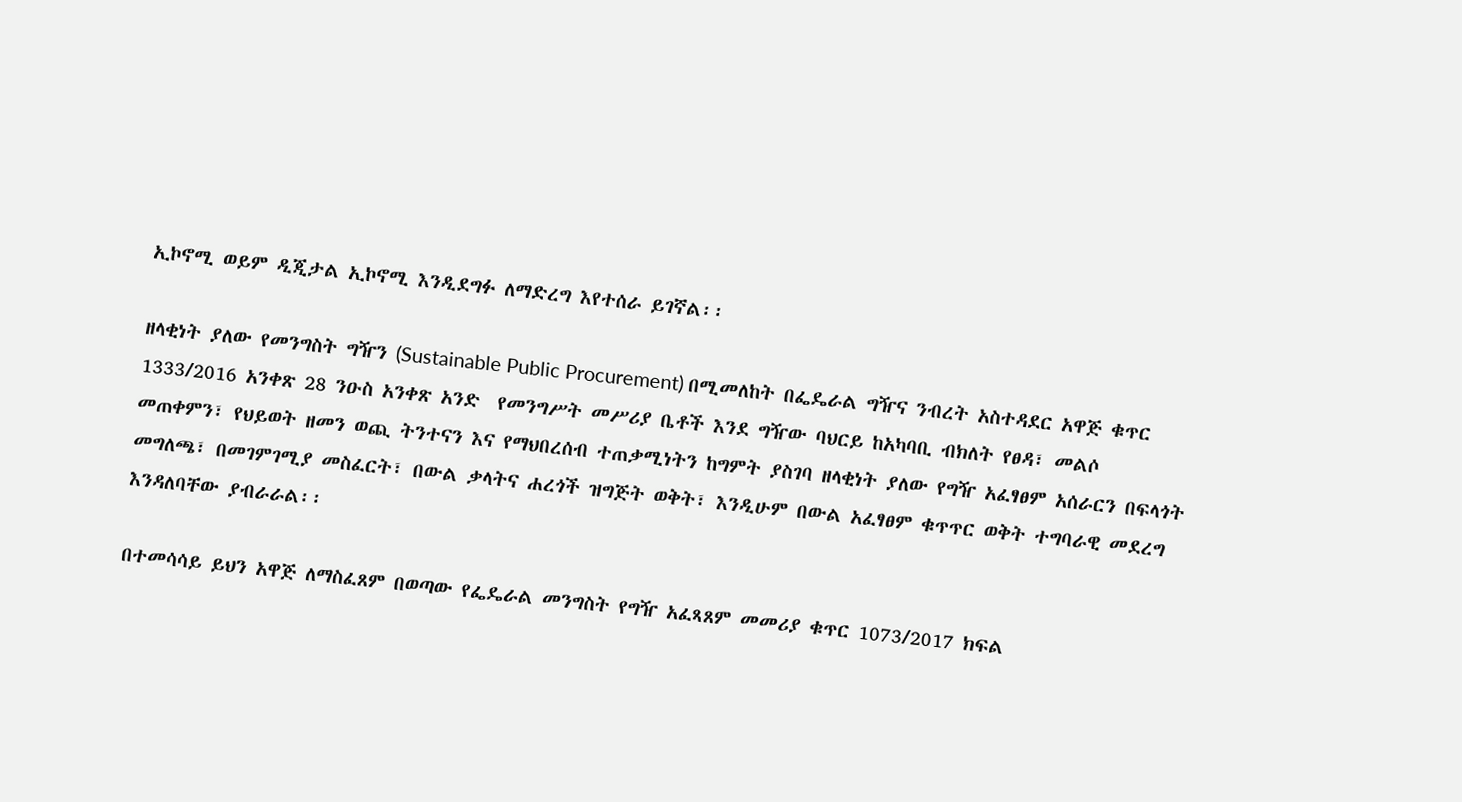ኢኮኖሚ ወይም ዲጂታል ኢኮኖሚ እንዲደግፉ ለማድረግ እየተሰራ ይገኛል፡፡

ዘላቂነት ያለው የመንግስት ግዥን (Sustainable Public Procurement) በሚመለከት በፌዴራል ግዥና ንብረት አስተዳደር አዋጅ ቁጥር 1333/2016 አንቀጽ 28 ንዑስ አንቀጽ አንድ  የመንግሥት መሥሪያ ቤቶች እንደ ግዥው ባህርይ ከአካባቢ ብክለት የፀዳ፣ መልሶ መጠቀምን፣ የህይወት ዘመን ወጪ ትንተናን እና የማህበረሰብ ተጠቃሚነትን ከግምት ያስገባ ዘላቂነት ያለው የግዥ አፈፃፀም አሰራርን በፍላጎት መግለጫ፣ በመገምገሚያ መስፈርት፣ በውል ቃላትና ሐረጎች ዝግጅት ወቅት፣ እንዲሁም በውል አፈፃፀም ቁጥጥር ወቅት ተግባራዊ መደረግ እንዳለባቸው ያብራራል፡፡

በተመሳሳይ ይህን አዋጅ ለማስፈጸም በወጣው የፌዴራል መንግስት የግዥ አፈጻጸም መመሪያ ቁጥር 1073/2017 ክፍል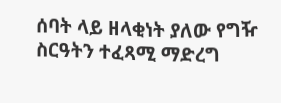ሰባት ላይ ዘላቂነት ያለው የግዥ ስርዓትን ተፈጻሚ ማድረግ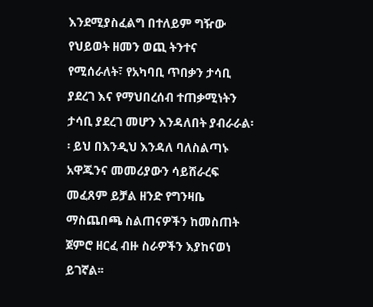እንደሚያስፈልግ በተለይም ግዥው የህይወት ዘመን ወጪ ትንተና የሚሰራለት፣ የአካባቢ ጥበቃን ታሳቢ ያደረገ እና የማህበረሰብ ተጠቃሚነትን ታሳቢ ያደረገ መሆን እንዳለበት ያብራራል፡፡ ይህ በእንዲህ እንዳለ ባለስልጣኑ አዋጁንና መመሪያውን ሳይሸራረፍ መፈጸም ይቻል ዘንድ የግንዛቤ ማስጨበጫ ስልጠናዎችን ከመስጠት ጀምሮ ዘርፈ ብዙ ስራዎችን እያከናወነ ይገኛል፡፡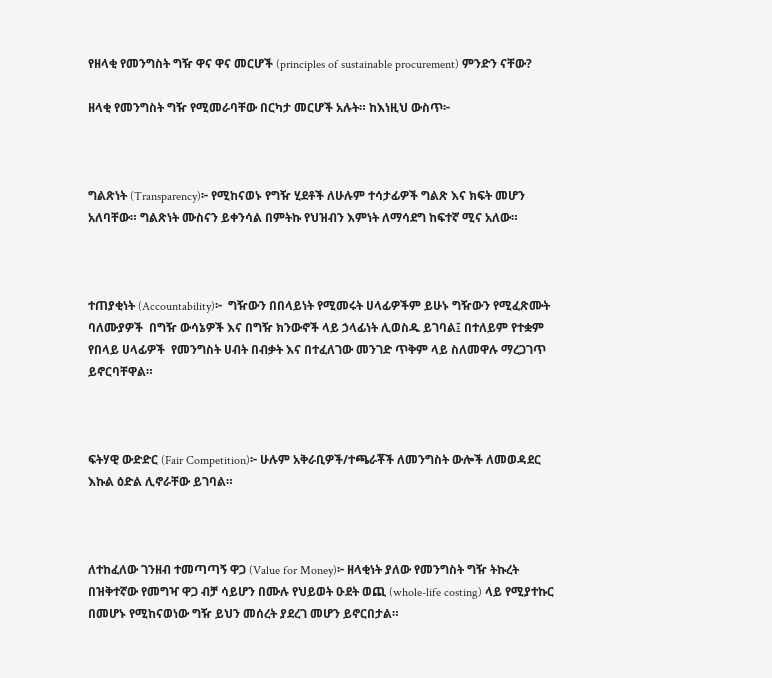የዘላቂ የመንግስት ግዥ ዋና ዋና መርሆች (principles of sustainable procurement) ምንድን ናቸው?

ዘላቂ የመንግስት ግዥ የሚመራባቸው በርካታ መርሆች አሉት። ከእነዚህ ውስጥ፦



ግልጽነት (Transparency)፦ የሚከናወኑ የግዥ ሂደቶች ለሁሉም ተሳታፊዎች ግልጽ እና ክፍት መሆን አለባቸው። ግልጽነት ሙስናን ይቀንሳል በምትኩ የህዝብን እምነት ለማሳደግ ከፍተኛ ሚና አለው።



ተጠያቂነት (Accountability)፦  ግዥውን በበላይነት የሚመሩት ሀላፊዎችም ይሁኑ ግዥውን የሚፈጽሙት ባለሙያዎች  በግዥ ውሳኔዎች እና በግዥ ክንውኖች ላይ ኃላፊነት ሊወስዱ ይገባል፤ በተለይም የተቋም የበላይ ሀላፊዎች  የመንግስት ሀብት በብቃት እና በተፈለገው መንገድ ጥቅም ላይ ስለመዋሉ ማረጋገጥ ይኖርባቸዋል።



ፍትሃዊ ውድድር (Fair Competition)፦ ሁሉም አቅራቢዎች/ተጫራቾች ለመንግስት ውሎች ለመወዳደር እኩል ዕድል ሊኖራቸው ይገባል።



ለተከፈለው ገንዘብ ተመጣጣኝ ዋጋ (Value for Money)፦ ዘላቂነት ያለው የመንግስት ግዥ ትኩረት በዝቅተኛው የመግዣ ዋጋ ብቻ ሳይሆን በሙሉ የህይወት ዑደት ወጪ (whole-life costing) ላይ የሚያተኩር በመሆኑ የሚከናወነው ግዥ ይህን መሰረት ያደረገ መሆን ይኖርበታል።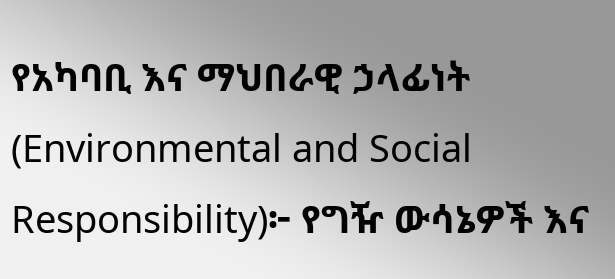የአካባቢ እና ማህበራዊ ኃላፊነት (Environmental and Social Responsibility)፦ የግዥ ውሳኔዎች እና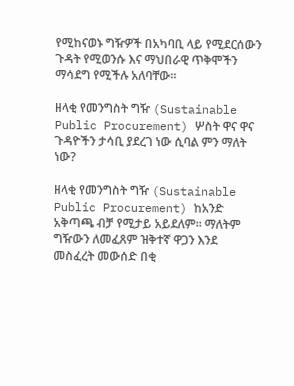የሚከናወኑ ግዥዎች በአካባቢ ላይ የሚደርሰውን ጉዳት የሚወንሱ እና ማህበራዊ ጥቅሞችን ማሳደግ የሚችሉ አለባቸው።

ዘላቂ የመንግስት ግዥ (Sustainable Public Procurement) ሦስት ዋና ዋና ጉዳዮችን ታሳቢ ያደረገ ነው ሲባል ምን ማለት ነው?

ዘላቂ የመንግስት ግዥ (Sustainable Public Procurement) ከአንድ አቅጣጫ ብቻ የሚታይ አይደለም፡፡ ማለትም ግዥውን ለመፈጸም ዝቅተኛ ዋጋን እንደ መስፈረት መውሰድ በቂ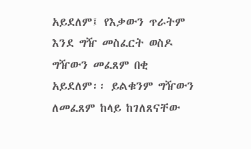አይደለም፤ የእቃውን ጥራትም እንደ ግዥ መስፈርት ወስዶ ግዥውን መፈጸም በቂ አይደለም፡፡ ይልቁንም ግዥውን ለመፈጸም ከላይ ከገለጸናቸው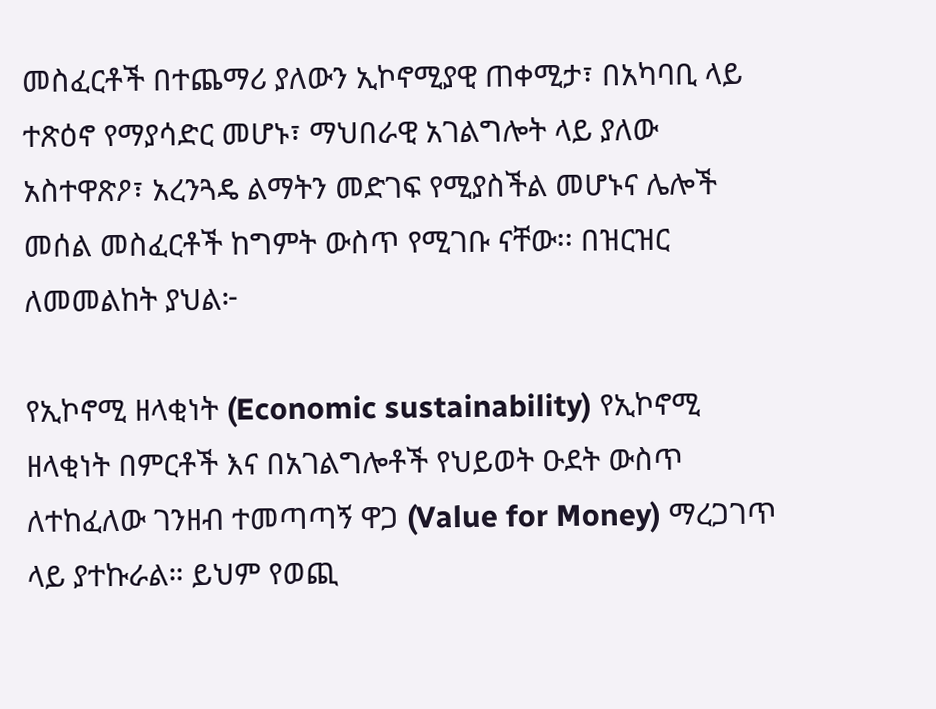መስፈርቶች በተጨማሪ ያለውን ኢኮኖሚያዊ ጠቀሚታ፣ በአካባቢ ላይ ተጽዕኖ የማያሳድር መሆኑ፣ ማህበራዊ አገልግሎት ላይ ያለው አስተዋጽዖ፣ አረንጓዴ ልማትን መድገፍ የሚያስችል መሆኑና ሌሎች መሰል መስፈርቶች ከግምት ውስጥ የሚገቡ ናቸው፡፡ በዝርዝር ለመመልከት ያህል፦

የኢኮኖሚ ዘላቂነት (Economic sustainability) የኢኮኖሚ ዘላቂነት በምርቶች እና በአገልግሎቶች የህይወት ዑደት ውስጥ ለተከፈለው ገንዘብ ተመጣጣኝ ዋጋ (Value for Money) ማረጋገጥ ላይ ያተኩራል። ይህም የወጪ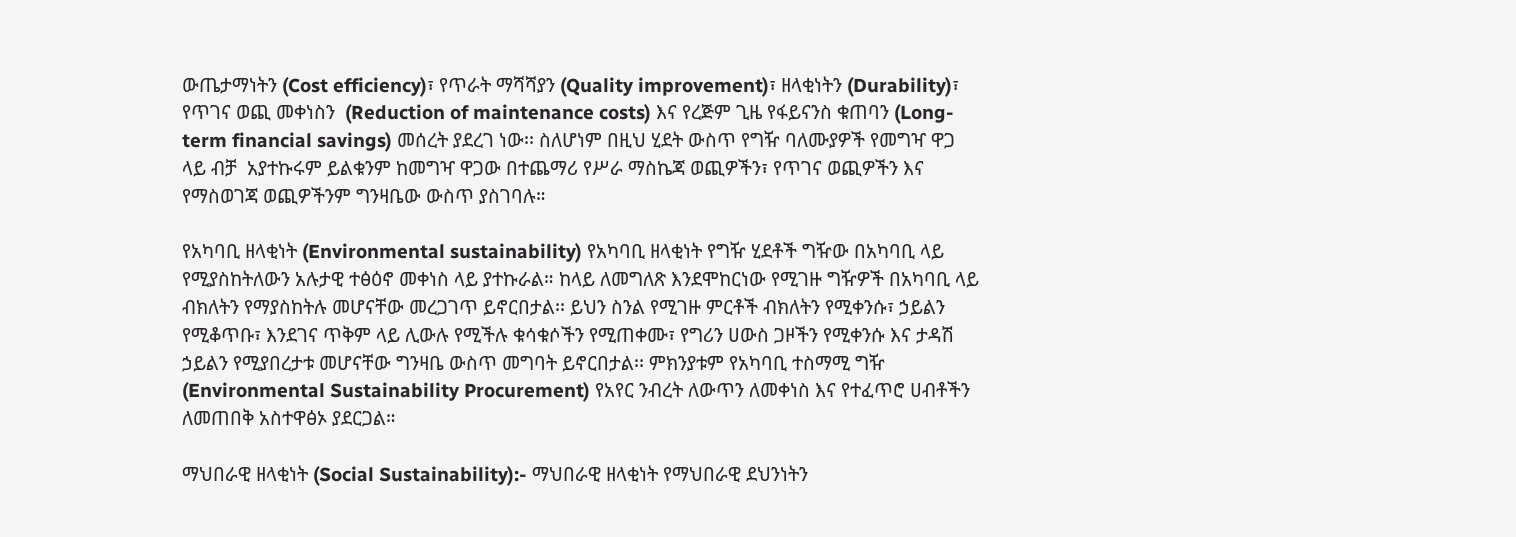ውጤታማነትን (Cost efficiency)፣ የጥራት ማሻሻያን (Quality improvement)፣ ዘላቂነትን (Durability)፣ የጥገና ወጪ መቀነስን  (Reduction of maintenance costs) እና የረጅም ጊዜ የፋይናንስ ቁጠባን (Long-term financial savings) መሰረት ያደረገ ነው፡፡ ስለሆነም በዚህ ሂደት ውስጥ የግዥ ባለሙያዎች የመግዣ ዋጋ ላይ ብቻ  አያተኩሩም ይልቁንም ከመግዣ ዋጋው በተጨማሪ የሥራ ማስኬጃ ወጪዎችን፣ የጥገና ወጪዎችን እና የማስወገጃ ወጪዎችንም ግንዛቤው ውስጥ ያስገባሉ።

የአካባቢ ዘላቂነት (Environmental sustainability) የአካባቢ ዘላቂነት የግዥ ሂደቶች ግዥው በአካባቢ ላይ የሚያስከትለውን አሉታዊ ተፅዕኖ መቀነስ ላይ ያተኩራል። ከላይ ለመግለጽ እንደሞከርነው የሚገዙ ግዥዎች በአካባቢ ላይ ብክለትን የማያስከትሉ መሆናቸው መረጋገጥ ይኖርበታል፡፡ ይህን ስንል የሚገዙ ምርቶች ብክለትን የሚቀንሱ፣ ኃይልን የሚቆጥቡ፣ እንደገና ጥቅም ላይ ሊውሉ የሚችሉ ቁሳቁሶችን የሚጠቀሙ፣ የግሪን ሀውስ ጋዞችን የሚቀንሱ እና ታዳሽ ኃይልን የሚያበረታቱ መሆናቸው ግንዛቤ ውስጥ መግባት ይኖርበታል፡፡ ምክንያቱም የአካባቢ ተስማሚ ግዥ (Environmental Sustainability Procurement) የአየር ንብረት ለውጥን ለመቀነስ እና የተፈጥሮ ሀብቶችን ለመጠበቅ አስተዋፅኦ ያደርጋል።

ማህበራዊ ዘላቂነት (Social Sustainability):- ማህበራዊ ዘላቂነት የማህበራዊ ደህንነትን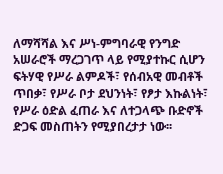ለማሻሻል እና ሥነ-ምግባራዊ የንግድ አሠራሮች ማረጋገጥ ላይ የሚያተኩር ሲሆን ፍትሃዊ የሥራ ልምዶች፣ የሰብአዊ መብቶች ጥበቃ፣ የሥራ ቦታ ደህንነት፣ የፆታ እኩልነት፣ የሥራ ዕድል ፈጠራ እና ለተጋላጭ ቡድኖች ድጋፍ መስጠትን የሚያበረታታ ነው፡፡